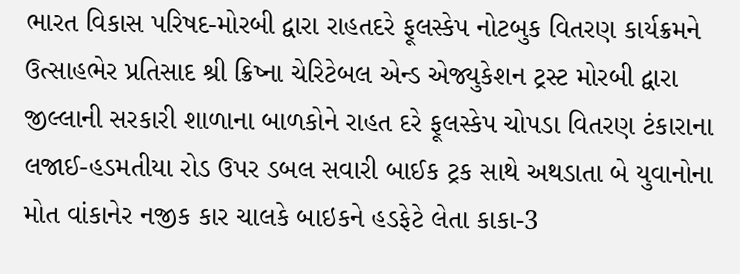ભારત વિકાસ પરિષદ-મોરબી દ્વારા રાહતદરે ફૂલસ્કેપ નોટબુક વિતરણ કાર્યક્રમને ઉત્સાહભેર પ્રતિસાદ શ્રી ક્રિષ્ના ચેરિટેબલ એન્ડ એજ્યુકેશન ટ્રસ્ટ મોરબી દ્વારા જીલ્લાની સરકારી શાળાના બાળકોને રાહત દરે ફૂલસ્કેપ ચોપડા વિતરણ ટંકારાના લજાઈ-હડમતીયા રોડ ઉપર ડબલ સવારી બાઈક ટ્રક સાથે અથડાતા બે યુવાનોના મોત વાંકાનેર નજીક કાર ચાલકે બાઇકને હડફેટે લેતા કાકા-3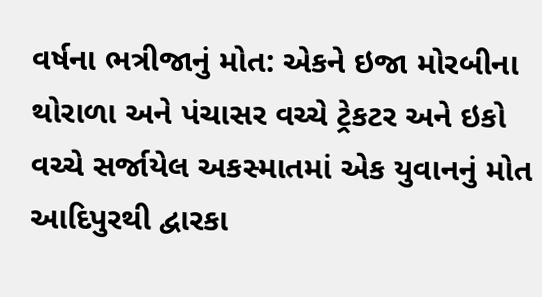વર્ષના ભત્રીજાનું મોત: એકને ઇજા મોરબીના થોરાળા અને પંચાસર વચ્ચે ટ્રેકટર અને ઇકો વચ્ચે સર્જાયેલ અકસ્માતમાં એક યુવાનનું મોત આદિપુરથી દ્વારકા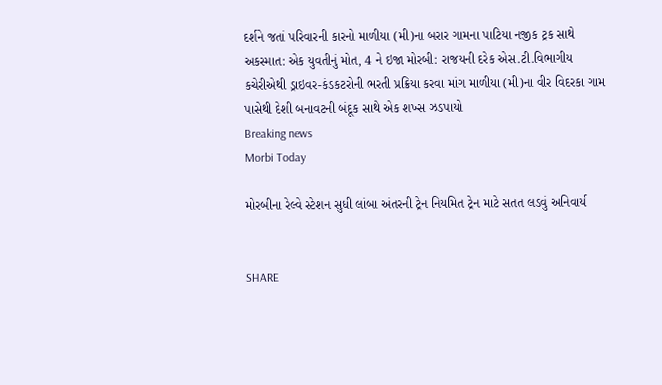દર્શને જતાં પરિવારની કારનો માળીયા (મી)ના બરાર ગામના પાટિયા નજીક ટ્રક સાથે અકસ્માત: એક યુવતીનું મોત, 4 ને ઇજા મોરબી: રાજયની દરેક એસ.ટી.વિભાગીય કચેરીએથી ડ્રાઇવર-કંડકટરોની ભરતી પ્રક્રિયા કરવા માંગ માળીયા (મી)ના વીર વિદરકા ગામ પાસેથી દેશી બનાવટની બંદૂક સાથે એક શખ્સ ઝડપાયો
Breaking news
Morbi Today

મોરબીના રેલ્વે સ્ટેશન સુધી લાંબા અંતરની ટ્રેન નિયમિત ટ્રેન માટે સતત લડવું અનિવાર્ય


SHARE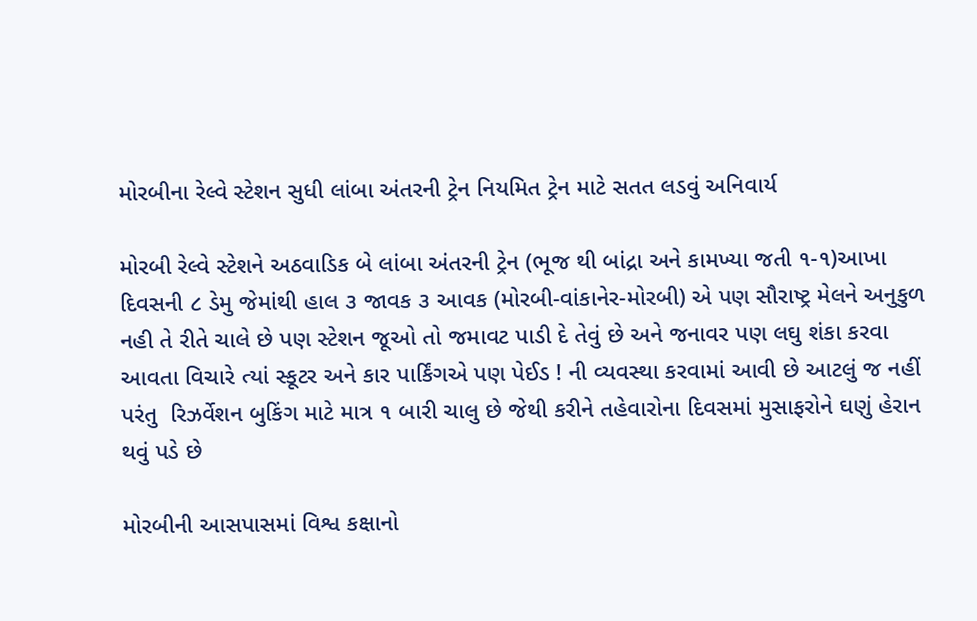મોરબીના રેલ્વે સ્ટેશન સુધી લાંબા અંતરની ટ્રેન નિયમિત ટ્રેન માટે સતત લડવું અનિવાર્ય

મોરબી રેલ્વે સ્ટેશને અઠવાડિક બે લાંબા અંતરની ટ્રેન (ભૂજ થી બાંદ્રા અને કામખ્યા જતી ૧-૧)આખા દિવસની ૮ ડેમુ જેમાંથી હાલ ૩ જાવક ૩ આવક (મોરબી-વાંકાનેર-મોરબી) એ પણ સૌરાષ્ટ્ર મેલને અનુકુળ નહી તે રીતે ચાલે છે પણ સ્ટેશન જૂઓ તો જમાવટ પાડી દે તેવું છે અને જનાવર પણ લઘુ શંકા કરવા આવતા વિચારે ત્યાં સ્કૂટર અને કાર પાર્કિંગએ પણ પેઈડ ! ની વ્યવસ્થા કરવામાં આવી છે આટલું જ નહીં પરંતુ  રિઝર્વેશન બુકિંગ માટે માત્ર ૧ બારી ચાલુ છે જેથી કરીને તહેવારોના દિવસમાં મુસાફરોને ઘણું હેરાન થવું પડે છે

મોરબીની આસપાસમાં વિશ્વ કક્ષાનો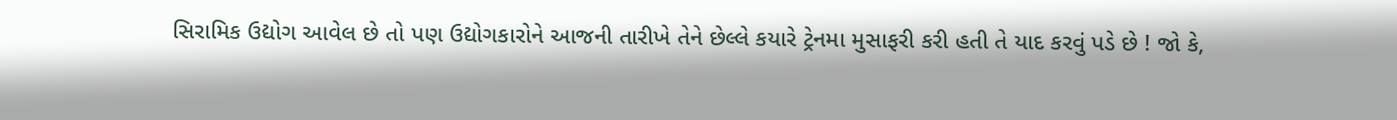સિરામિક ઉદ્યોગ આવેલ છે તો પણ ઉદ્યોગકારોને આજની તારીખે તેને છેલ્લે કયારે ટ્રેનમા મુસાફરી કરી હતી તે યાદ કરવું પડે છે ! જો કે,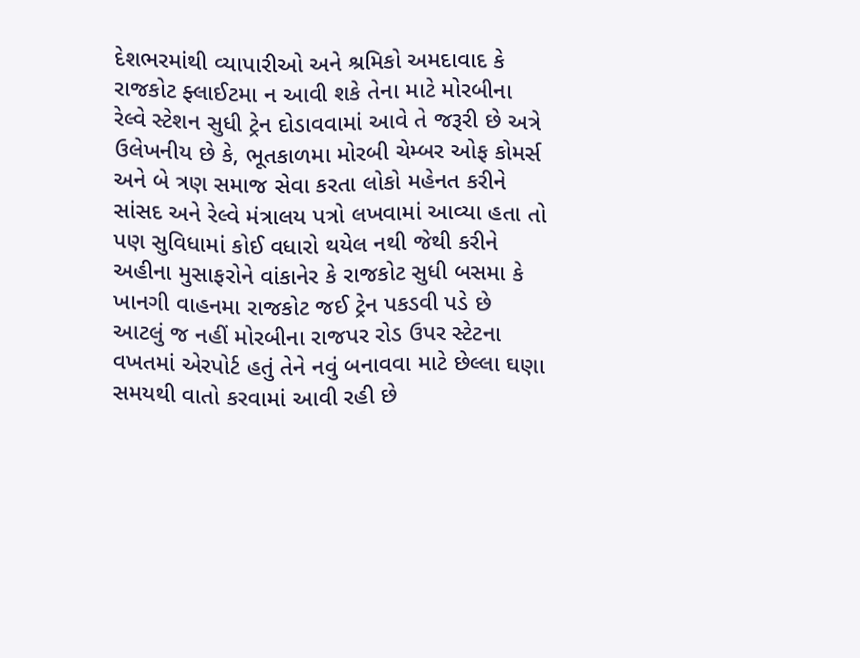દેશભરમાંથી વ્યાપારીઓ અને શ્રમિકો અમદાવાદ કે રાજકોટ ફ્લાઈટમા ન આવી શકે તેના માટે મોરબીના રેલ્વે સ્ટેશન સુધી ટ્રેન દોડાવવામાં આવે તે જરૂરી છે અત્રે ઉલેખનીય છે કે, ભૂતકાળમા મોરબી ચેમ્બર ઓફ કોમર્સ અને બે ત્રણ સમાજ સેવા કરતા લોકો મહેનત કરીને સાંસદ અને રેલ્વે મંત્રાલય પત્રો લખવામાં આવ્યા હતા તો પણ સુવિધામાં કોઈ વધારો થયેલ નથી જેથી કરીને અહીના મુસાફરોને વાંકાનેર કે રાજકોટ સુધી બસમા કે ખાનગી વાહનમા રાજકોટ જઈ ટ્રેન પકડવી પડે છે આટલું જ નહીં મોરબીના રાજપર રોડ ઉપર સ્ટેટના વખતમાં એરપોર્ટ હતું તેને નવું બનાવવા માટે છેલ્લા ઘણા સમયથી વાતો કરવામાં આવી રહી છે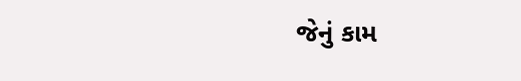જેનું કામ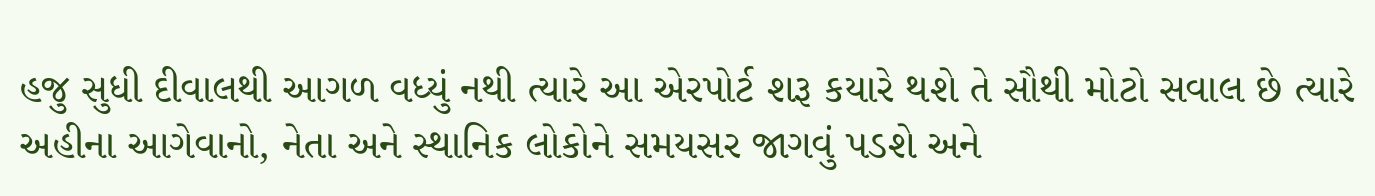હજુ સુધી દીવાલથી આગળ વધ્યું નથી ત્યારે આ એરપોર્ટ શરૂ કયારે થશે તે સૌથી મોટો સવાલ છે ત્યારે અહીના આગેવાનો, નેતા અને સ્થાનિક લોકોને સમયસર જાગવું પડશે અને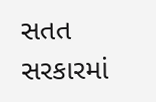સતત સરકારમાં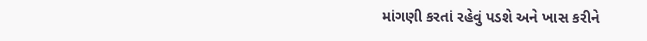માંગણી કરતાં રહેવું પડશે અને ખાસ કરીને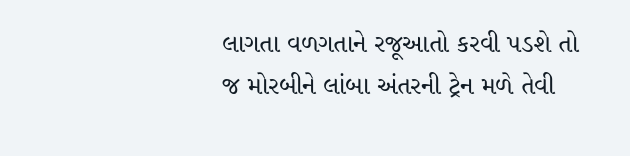લાગતા વળગતાને રજૂઆતો કરવી પડશે તો જ મોરબીને લાંબા અંતરની ટ્રેન મળે તેવી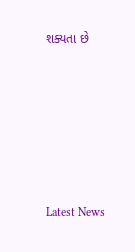શક્યતા છે






Latest News